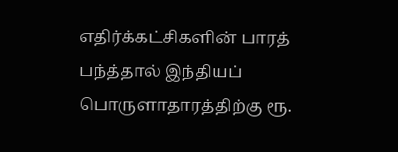எதிர்க்கட்சிகளின் பாரத் பந்த்தால் இந்தியப் பொருளாதாரத்திற்கு ரூ.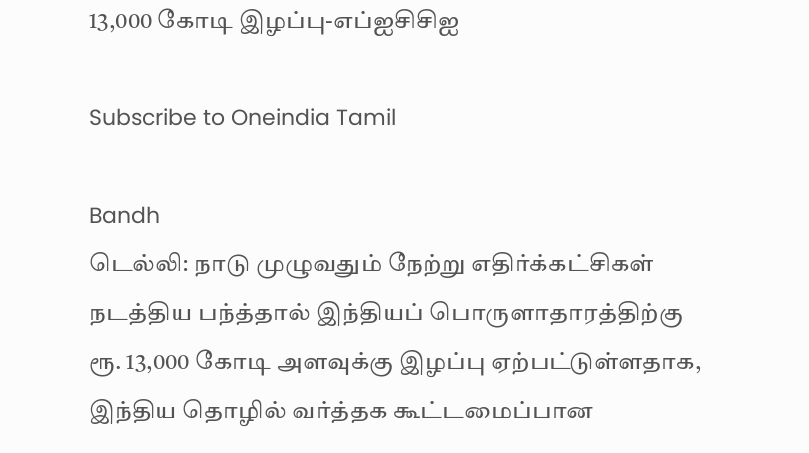13,000 கோடி இழப்பு-எப்ஐசிசிஐ

Subscribe to Oneindia Tamil

Bandh
டெல்லி: நாடு முழுவதும் நேற்று எதிர்க்கட்சிகள் நடத்திய பந்த்தால் இந்தியப் பொருளாதாரத்திற்கு ரூ. 13,000 கோடி அளவுக்கு இழப்பு ஏற்பட்டுள்ளதாக, இந்திய தொழில் வர்த்தக கூட்டமைப்பான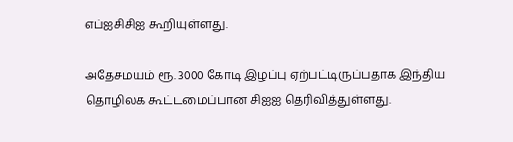எப்ஐசிசிஐ கூறியுள்ளது.

அதேசமயம் ரூ. 3000 கோடி இழப்பு ஏற்பட்டிருப்பதாக இந்திய தொழிலக கூட்டமைப்பான சிஐஐ தெரிவித்துள்ளது.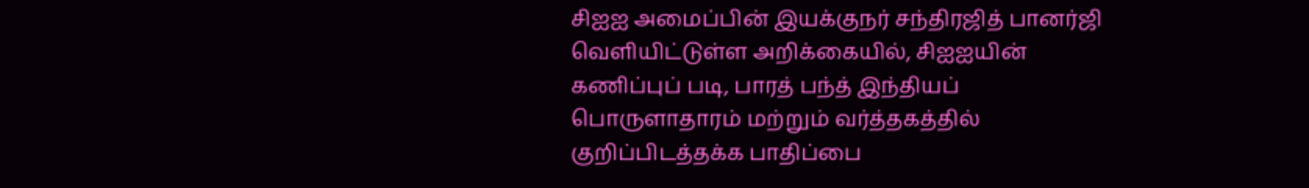சிஐஐ அமைப்பின் இயக்குநர் சந்திரஜித் பானர்ஜி வெளியிட்டுள்ள அறிக்கையில், சிஐஐயின் கணிப்புப் படி, பாரத் பந்த் இந்தியப் பொருளாதாரம் மற்றும் வர்த்தகத்தில் குறிப்பிடத்தக்க பாதிப்பை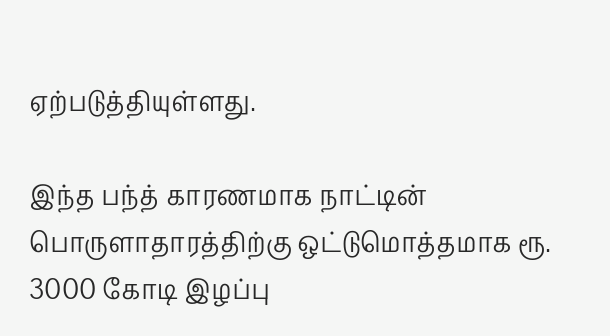ஏற்படுத்தியுள்ளது.

இந்த பந்த் காரணமாக நாட்டின் பொருளாதாரத்திற்கு ஒட்டுமொத்தமாக ரூ. 3000 கோடி இழப்பு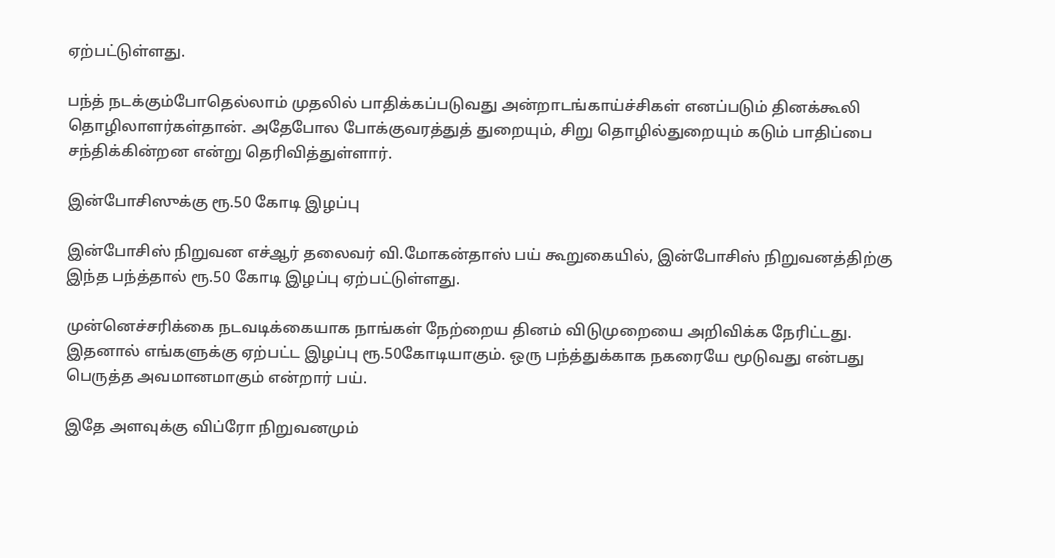ஏற்பட்டுள்ளது.

பந்த் நடக்கும்போதெல்லாம் முதலில் பாதிக்கப்படுவது அன்றாடங்காய்ச்சிகள் எனப்படும் தினக்கூலி தொழிலாளர்கள்தான். அதேபோல போக்குவரத்துத் துறையும், சிறு தொழில்துறையும் கடும் பாதிப்பை சந்திக்கின்றன என்று தெரிவித்துள்ளார்.

இன்போசிஸுக்கு ரூ.50 கோடி இழப்பு

இன்போசிஸ் நிறுவன எச்ஆர் தலைவர் வி.மோகன்தாஸ் பய் கூறுகையில், இன்போசிஸ் நிறுவனத்திற்கு இந்த பந்த்தால் ரூ.50 கோடி இழப்பு ஏற்பட்டுள்ளது.

முன்னெச்சரிக்கை நடவடிக்கையாக நாங்கள் நேற்றைய தினம் விடுமுறையை அறிவிக்க நேரிட்டது. இதனால் எங்களுக்கு ஏற்பட்ட இழப்பு ரூ.50கோடியாகும். ஒரு பந்த்துக்காக நகரையே மூடுவது என்பது பெருத்த அவமானமாகும் என்றார் பய்.

இதே அளவுக்கு விப்ரோ நிறுவனமும்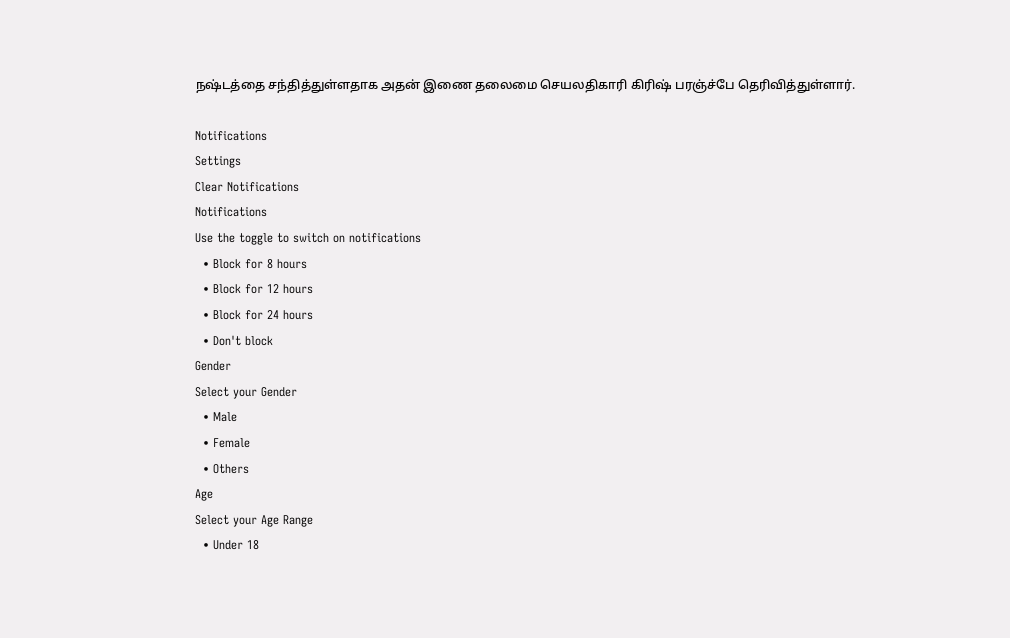நஷ்டத்தை சந்தித்துள்ளதாக அதன் இணை தலைமை செயலதிகாரி கிரிஷ் பரஞ்ச்பே தெரிவித்துள்ளார்.

Notifications
Settings
Clear Notifications
Notifications
Use the toggle to switch on notifications
  • Block for 8 hours
  • Block for 12 hours
  • Block for 24 hours
  • Don't block
Gender
Select your Gender
  • Male
  • Female
  • Others
Age
Select your Age Range
  • Under 18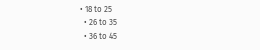• 18 to 25
  • 26 to 35
  • 36 to 45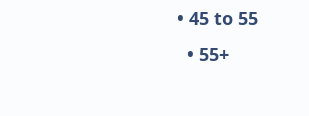• 45 to 55
  • 55+